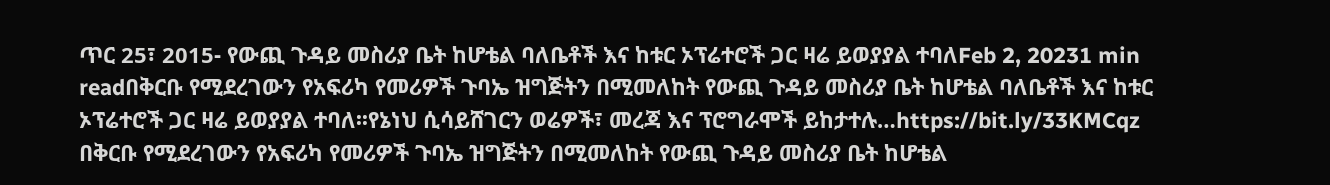ጥር 25፣ 2015- የውጪ ጉዳይ መስሪያ ቤት ከሆቴል ባለቤቶች እና ከቱር ኦፕሬተሮች ጋር ዛሬ ይወያያል ተባለFeb 2, 20231 min readበቅርቡ የሚደረገውን የአፍሪካ የመሪዎች ጉባኤ ዝግጅትን በሚመለከት የውጪ ጉዳይ መስሪያ ቤት ከሆቴል ባለቤቶች እና ከቱር ኦፕሬተሮች ጋር ዛሬ ይወያያል ተባለ፡፡የኔነህ ሲሳይሸገርን ወሬዎች፣ መረጃ እና ፕሮግራሞች ይከታተሉ…https://bit.ly/33KMCqz
በቅርቡ የሚደረገውን የአፍሪካ የመሪዎች ጉባኤ ዝግጅትን በሚመለከት የውጪ ጉዳይ መስሪያ ቤት ከሆቴል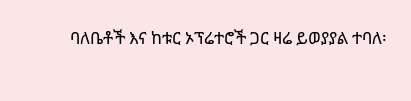ባለቤቶች እና ከቱር ኦፕሬተሮች ጋር ዛሬ ይወያያል ተባለ፡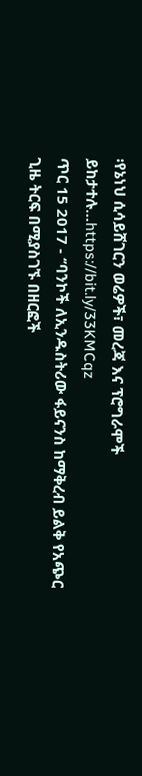፡የኔነህ ሲሳይሸገርን ወሬዎች፣ መረጃ እና ፕሮግራሞች ይከታተሉ…https://bit.ly/33KMCqz
ጥር 15 2017 - ‘’ባንኮች ለኢንዱስትሪው ፋይናንስ ከማቅረብ ይልቅ የአጭር ጊዜ ትርፍ በሚያስገኙ በዘርፎች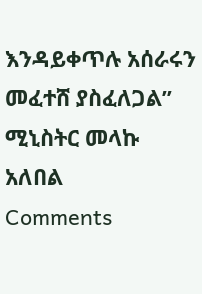እንዳይቀጥሉ አሰራሩን መፈተሸ ያስፈለጋል’’ ሚኒስትር መላኩ አለበል
Comments